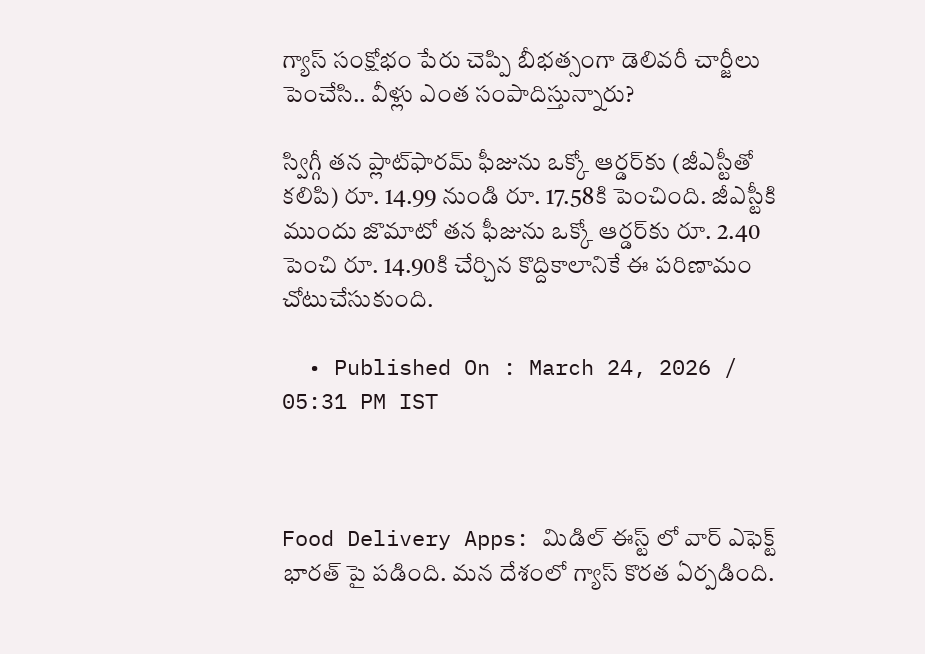గ్యాస్ సంక్షోభం పేరు చెప్పి బీభత్సంగా డెలివరీ చార్జీలు పెంచేసి.. వీళ్లు ఎంత సంపాదిస్తున్నారు?

స్విగ్గీ తన ప్లాట్‌ఫారమ్ ఫీజును ఒక్కో ఆర్డర్‌కు (జీఎస్టీతో కలిపి) రూ. 14.99 నుండి రూ. 17.58కి పెంచింది. జీఎస్టీకి ముందు జొమాటో తన ఫీజును ఒక్కో ఆర్డర్‌కు రూ. 2.40 పెంచి రూ. 14.90కి చేర్చిన కొద్దికాలానికే ఈ పరిణామం చోటుచేసుకుంది.

  • Published On : March 24, 2026 / 05:31 PM IST



Food Delivery Apps: మిడిల్ ఈస్ట్ లో వార్ ఎఫెక్ట్ భారత్ పై పడింది. మన దేశంలో గ్యాస్ కొరత ఏర్పడింది.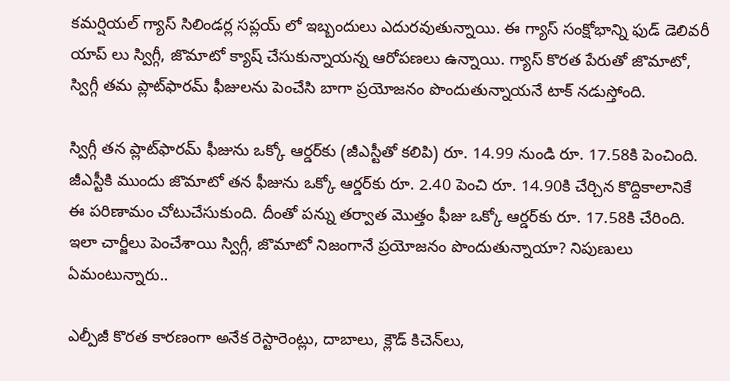కమర్షియల్ గ్యాస్ సిలిండర్ల సప్లయ్ లో ఇబ్బందులు ఎదురవుతున్నాయి. ఈ గ్యాస్ సంక్షోభాన్ని ఫుడ్ డెలివరీ యాప్ లు స్విగ్గీ, జొమాటో క్యాష్ చేసుకున్నాయన్న ఆరోపణలు ఉన్నాయి. గ్యాస్ కొరత పేరుతో జొమాటో, స్విగ్గీ తమ ప్లాట్‌ఫారమ్ ఫీజులను పెంచేసి బాగా ప్రయోజనం పొందుతున్నాయనే టాక్ నడుస్తోంది.

స్విగ్గీ తన ప్లాట్‌ఫారమ్ ఫీజును ఒక్కో ఆర్డర్‌కు (జీఎస్టీతో కలిపి) రూ. 14.99 నుండి రూ. 17.58కి పెంచింది. జీఎస్టీకి ముందు జొమాటో తన ఫీజును ఒక్కో ఆర్డర్‌కు రూ. 2.40 పెంచి రూ. 14.90కి చేర్చిన కొద్దికాలానికే ఈ పరిణామం చోటుచేసుకుంది. దీంతో పన్ను తర్వాత మొత్తం ఫీజు ఒక్కో ఆర్డర్‌కు రూ. 17.58కి చేరింది. ఇలా చార్జీలు పెంచేశాయి స్విగ్గీ, జొమాటో నిజంగానే ప్రయోజనం పొందుతున్నాయా? నిపుణులు ఏమంటున్నారు..

ఎల్పీజీ కొరత కారణంగా అనేక రెస్టారెంట్లు, దాబాలు, క్లౌడ్ కిచెన్‌లు,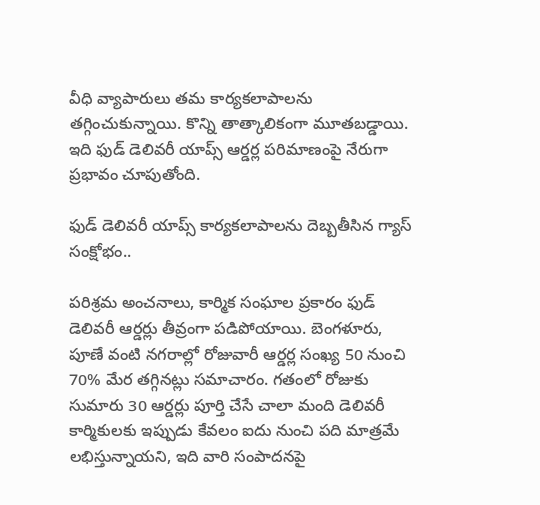వీధి వ్యాపారులు తమ కార్యకలాపాలను తగ్గించుకున్నాయి. కొన్ని తాత్కాలికంగా మూతబడ్డాయి. ఇది ఫుడ్ డెలివరీ యాప్స్ ఆర్డర్ల పరిమాణంపై నేరుగా ప్రభావం చూపుతోంది.

ఫుడ్ డెలివరీ యాప్స్ కార్యకలాపాలను దెబ్బతీసిన గ్యాస్ సంక్షోభం..

పరిశ్రమ అంచనాలు, కార్మిక సంఘాల ప్రకారం ఫుడ్ డెలివరీ ఆర్డర్లు తీవ్రంగా పడిపోయాయి. బెంగళూరు, పూణే వంటి నగరాల్లో రోజువారీ ఆర్డర్ల సంఖ్య 50 నుంచి 70% మేర తగ్గినట్లు సమాచారం. గతంలో రోజుకు సుమారు 30 ఆర్డర్లు పూర్తి చేసే చాలా మంది డెలివరీ కార్మికులకు ఇప్పుడు కేవలం ఐదు నుంచి పది మాత్రమే లభిస్తున్నాయని, ఇది వారి సంపాదనపై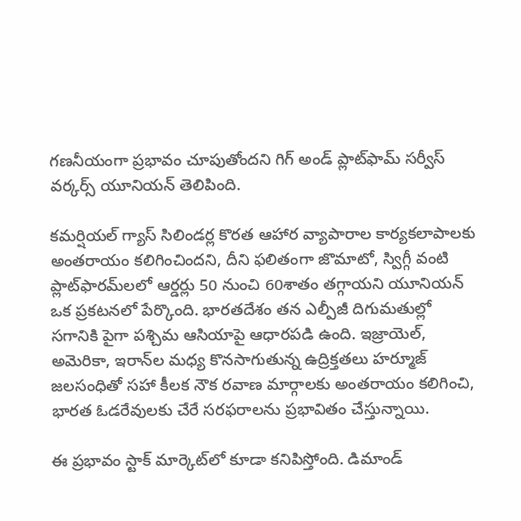గణనీయంగా ప్రభావం చూపుతోందని గిగ్ అండ్ ప్లాట్‌ఫామ్ సర్వీస్ వర్కర్స్ యూనియన్ తెలిపింది.

కమర్షియల్ గ్యాస్ సిలిండర్ల కొరత ఆహార వ్యాపారాల కార్యకలాపాలకు అంతరాయం కలిగించిందని, దీని ఫలితంగా జొమాటో, స్విగ్గీ వంటి ప్లాట్‌ఫారమ్‌లలో ఆర్డర్లు 50 నుంచి 60శాతం తగ్గాయని యూనియన్ ఒక ప్రకటనలో పేర్కొంది. భారతదేశం తన ఎల్పీజీ దిగుమతుల్లో సగానికి పైగా పశ్చిమ ఆసియాపై ఆధారపడి ఉంది. ఇజ్రాయెల్, అమెరికా, ఇరాన్‌ల మధ్య కొనసాగుతున్న ఉద్రిక్తతలు హర్మూజ్ జలసంధితో సహా కీలక నౌక రవాణ మార్గాలకు అంతరాయం కలిగించి, భారత ఓడరేవులకు చేరే సరఫరాలను ప్రభావితం చేస్తున్నాయి.

ఈ ప్రభావం స్టాక్ మార్కెట్‌లో కూడా కనిపిస్తోంది. డిమాండ్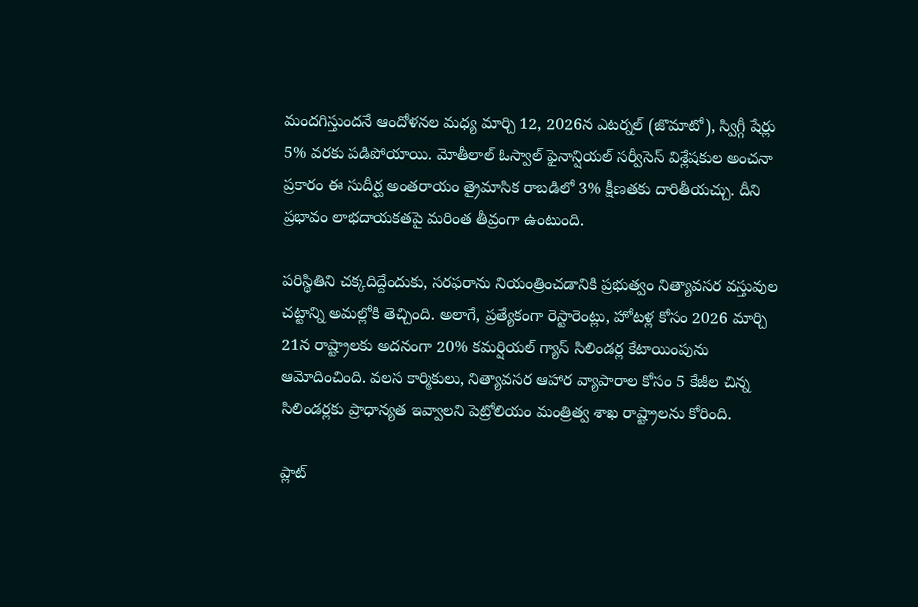మందగిస్తుందనే ఆందోళనల మధ్య మార్చి 12, 2026న ఎటర్నల్ (జొమాటో), స్విగ్గీ షేర్లు 5% వరకు పడిపోయాయి. మోతీలాల్ ఓస్వాల్ ఫైనాన్షియల్ సర్వీసెస్ విశ్లేషకుల అంచనా ప్రకారం ఈ సుదీర్ఘ అంతరాయం త్రైమాసిక రాబడిలో 3% క్షీణతకు దారితీయచ్చు. దీని ప్రభావం లాభదాయకతపై మరింత తీవ్రంగా ఉంటుంది.

పరిస్థితిని చక్కదిద్దేందుకు, సరఫరాను నియంత్రించడానికి ప్రభుత్వం నిత్యావసర వస్తువుల చట్టాన్ని అమల్లోకి తెచ్చింది. అలాగే, ప్రత్యేకంగా రెస్టారెంట్లు, హోటళ్ల కోసం 2026 మార్చి 21న రాష్ట్రాలకు అదనంగా 20% కమర్షియల్ గ్యాస్ సిలిండర్ల కేటాయింపును ఆమోదించింది. వలస కార్మికులు, నిత్యావసర ఆహార వ్యాపారాల కోసం 5 కేజీల చిన్న సిలిండర్లకు ప్రాధాన్యత ఇవ్వాలని పెట్రోలియం మంత్రిత్వ శాఖ రాష్ట్రాలను కోరింది.

ప్లాట్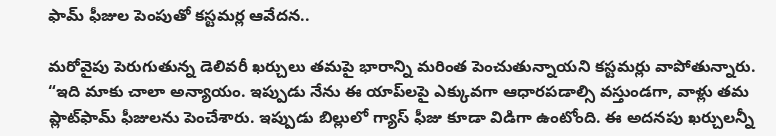ఫామ్ ఫీజుల పెంపుతో కస్టమర్ల ఆవేదన..

మరోవైపు పెరుగుతున్న డెలివరీ ఖర్చులు తమపై భారాన్ని మరింత పెంచుతున్నాయని కస్టమర్లు వాపోతున్నారు. “ఇది మాకు చాలా అన్యాయం. ఇప్పుడు నేను ఈ యాప్‌లపై ఎక్కువగా ఆధారపడాల్సి వస్తుండగా, వాళ్లు తమ ప్లాట్‌ఫామ్ ఫీజులను పెంచేశారు. ఇప్పుడు బిల్లులో గ్యాస్ ఫీజు కూడా విడిగా ఉంటోంది. ఈ అదనపు ఖర్చులన్నీ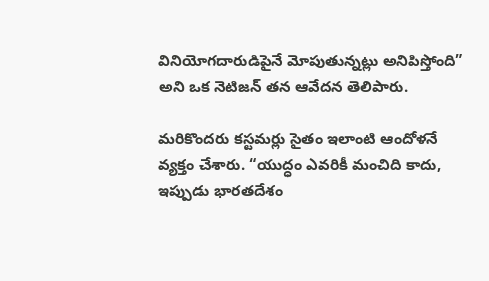వినియోగదారుడిపైనే మోపుతున్నట్లు అనిపిస్తోంది” అని ఒక నెటిజన్ తన ఆవేదన తెలిపారు.

మరికొందరు కస్టమర్లు సైతం ఇలాంటి ఆందోళనే వ్యక్తం చేశారు. “యుద్ధం ఎవరికీ మంచిది కాదు, ఇప్పుడు భారతదేశం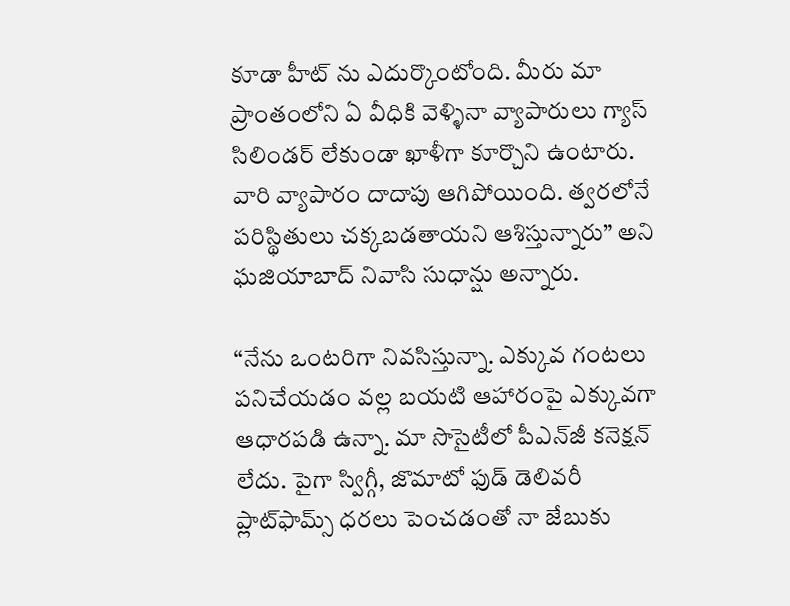కూడా హీట్ ను ఎదుర్కొంటోంది. మీరు మా ప్రాంతంలోని ఏ వీధికి వెళ్ళినా వ్యాపారులు గ్యాస్ సిలిండర్ లేకుండా ఖాళీగా కూర్చొని ఉంటారు. వారి వ్యాపారం దాదాపు ఆగిపోయింది. త్వరలోనే పరిస్థితులు చక్కబడతాయని ఆశిస్తున్నారు” అని ఘజియాబాద్ నివాసి సుధాన్షు అన్నారు.

“నేను ఒంటరిగా నివసిస్తున్నా. ఎక్కువ గంటలు పనిచేయడం వల్ల బయటి ఆహారంపై ఎక్కువగా ఆధారపడి ఉన్నా. మా సొసైటీలో పీఎన్‌జీ కనెక్షన్ లేదు. పైగా స్విగ్గీ, జొమాటో ఫుడ్ డెలివరీ ప్లాట్‌ఫామ్స్ ధరలు పెంచడంతో నా జేబుకు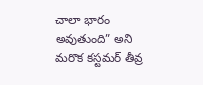చాలా భారం అవుతుంది” అని మరొక కస్టమర్ తీవ్ర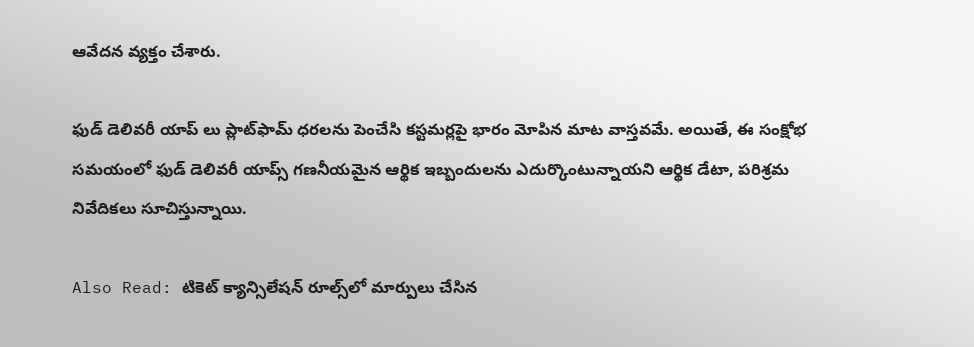ఆవేదన వ్యక్తం చేశారు.

ఫుడ్ డెలివరీ యాప్ లు ప్లాట్‌ఫామ్ ధరలను పెంచేసి కస్టమర్లపై భారం మోపిన మాట వాస్తవమే. అయితే, ఈ సంక్షోభ సమయంలో ఫుడ్ డెలివరీ యాప్స్ గణనీయమైన ఆర్థిక ఇబ్బందులను ఎదుర్కొంటున్నాయని ఆర్థిక డేటా, పరిశ్రమ నివేదికలు సూచిస్తున్నాయి.

Also Read: టికెట్ క్యాన్సిలేషన్ రూల్స్‌లో మార్పులు చేసిన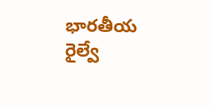భారతీయ రైల్వే